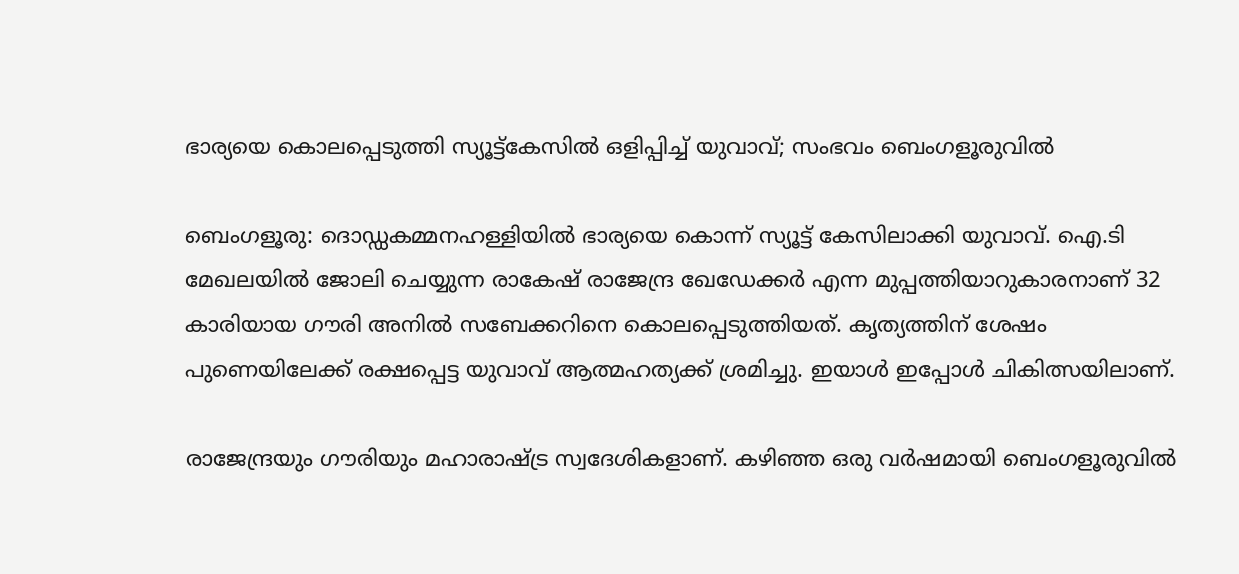ഭാര്യയെ കൊലപ്പെടുത്തി സ്യൂട്ട്‌കേസിൽ ഒളിപ്പിച്ച് യുവാവ്; സംഭവം ബെംഗളൂരുവിൽ

ബെംഗളൂരു: ദൊഡ്ഡകമ്മനഹള്ളിയില്‍ ഭാര്യയെ കൊന്ന് സ്യൂട്ട് കേസിലാക്കി യുവാവ്. ഐ.ടി മേഖലയില്‍ ജോലി ചെയ്യുന്ന രാകേഷ് രാജേന്ദ്ര ഖേഡേക്കര്‍ എന്ന മുപ്പത്തിയാറുകാരനാണ് 32 കാരിയായ ഗൗരി അനില്‍ സബേക്കറിനെ കൊലപ്പെടുത്തിയത്. കൃത്യത്തിന് ശേഷം പുണെയിലേക്ക് രക്ഷപ്പെട്ട യുവാവ് ആത്മഹത്യക്ക് ശ്രമിച്ചു. ഇയാള്‍ ഇപ്പോള്‍ ചികിത്സയിലാണ്.

രാജേന്ദ്രയും ഗൗരിയും മഹാരാഷ്ട്ര സ്വദേശികളാണ്. കഴിഞ്ഞ ഒരു വര്‍ഷമായി ബെംഗളൂരുവില്‍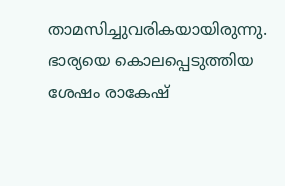താമസിച്ചുവരികയായിരുന്നു. ഭാര്യയെ കൊലപ്പെടുത്തിയ ശേഷം രാകേഷ്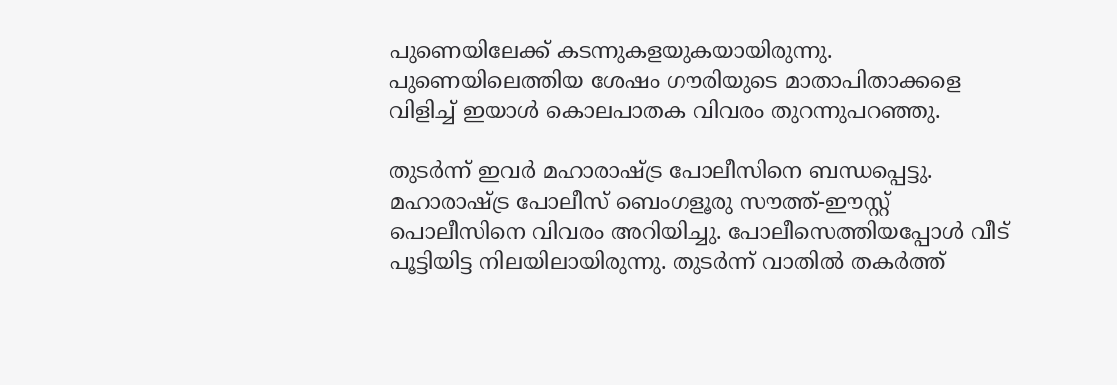പുണെയിലേക്ക് കടന്നുകളയുകയായിരുന്നു. പുണെയിലെത്തിയ ശേഷം ഗൗരിയുടെ മാതാപിതാക്കളെ വിളിച്ച് ഇയാള്‍ കൊലപാതക വിവരം തുറന്നുപറഞ്ഞു.

തുടര്‍ന്ന് ഇവര്‍ മഹാരാഷ്ട്ര പോലീസിനെ ബന്ധപ്പെട്ടു. മഹാരാഷ്ട്ര പോലീസ് ബെംഗളൂരു സൗത്ത്-ഈസ്റ്റ് പൊലീസിനെ വിവരം അറിയിച്ചു. പോലീസെത്തിയപ്പോള്‍ വീട് പൂട്ടിയിട്ട നിലയിലായിരുന്നു. തുടര്‍ന്ന് വാതില്‍ തകര്‍ത്ത്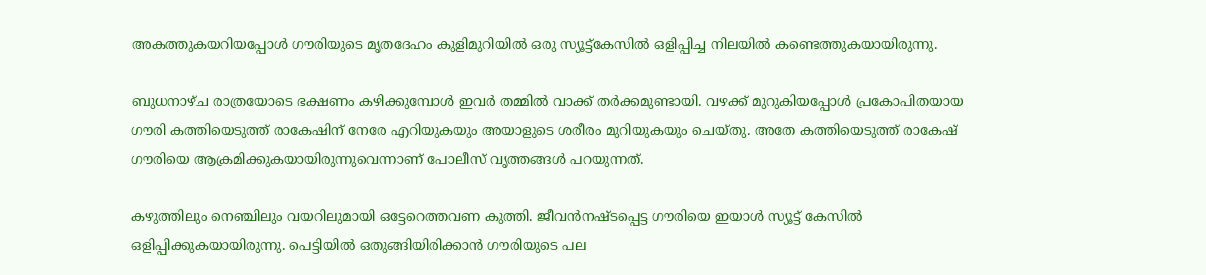അകത്തുകയറിയപ്പോള്‍ ഗൗരിയുടെ മൃതദേഹം കുളിമുറിയില്‍ ഒരു സ്യൂട്ട്‌കേസില്‍ ഒളിപ്പിച്ച നിലയില്‍ കണ്ടെത്തുകയായിരുന്നു.

ബുധനാഴ്ച രാത്രയോടെ ഭക്ഷണം കഴിക്കുമ്പോള്‍ ഇവര്‍ തമ്മില്‍ വാക്ക് തര്‍ക്കമുണ്ടായി. വഴക്ക് മുറുകിയപ്പോള്‍ പ്രകോപിതയായ ഗൗരി കത്തിയെടുത്ത് രാകേഷിന് നേരേ എറിയുകയും അയാളുടെ ശരീരം മുറിയുകയും ചെയ്തു. അതേ കത്തിയെടുത്ത് രാകേഷ് ഗൗരിയെ ആക്രമിക്കുകയായിരുന്നുവെന്നാണ് പോലീസ് വൃത്തങ്ങള്‍ പറയുന്നത്.

കഴുത്തിലും നെഞ്ചിലും വയറിലുമായി ഒട്ടേറെത്തവണ കുത്തി. ജീവന്‍നഷ്ടപ്പെട്ട ഗൗരിയെ ഇയാള്‍ സ്യൂട്ട് കേസില്‍ ഒളിപ്പിക്കുകയായിരുന്നു. പെട്ടിയില്‍ ഒതുങ്ങിയിരിക്കാന്‍ ഗൗരിയുടെ പല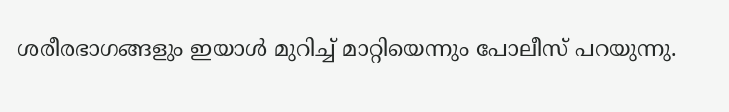ശരീരഭാഗങ്ങളും ഇയാള്‍ മുറിച്ച് മാറ്റിയെന്നും പോലീസ് പറയുന്നു.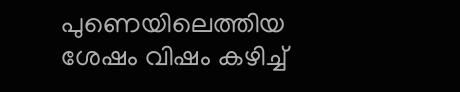പുണെയിലെത്തിയ ശേഷം വിഷം കഴിച്ച്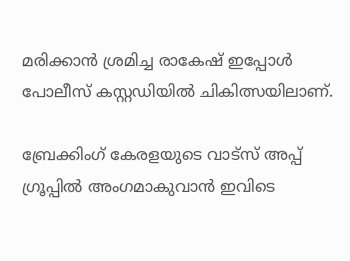മരിക്കാന്‍ ശ്രമിച്ച രാകേഷ് ഇപ്പോള്‍ പോലീസ് കസ്റ്റഡിയില്‍ ചികിത്സയിലാണ്.

ബ്രേക്കിംഗ് കേരളയുടെ വാട്സ് അപ്പ് ഗ്രൂപ്പിൽ അംഗമാകുവാൻ ഇവിടെ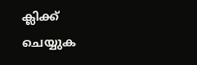ക്ലിക്ക് ചെയ്യുക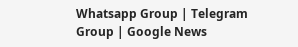Whatsapp Group | Telegram Group | Google News